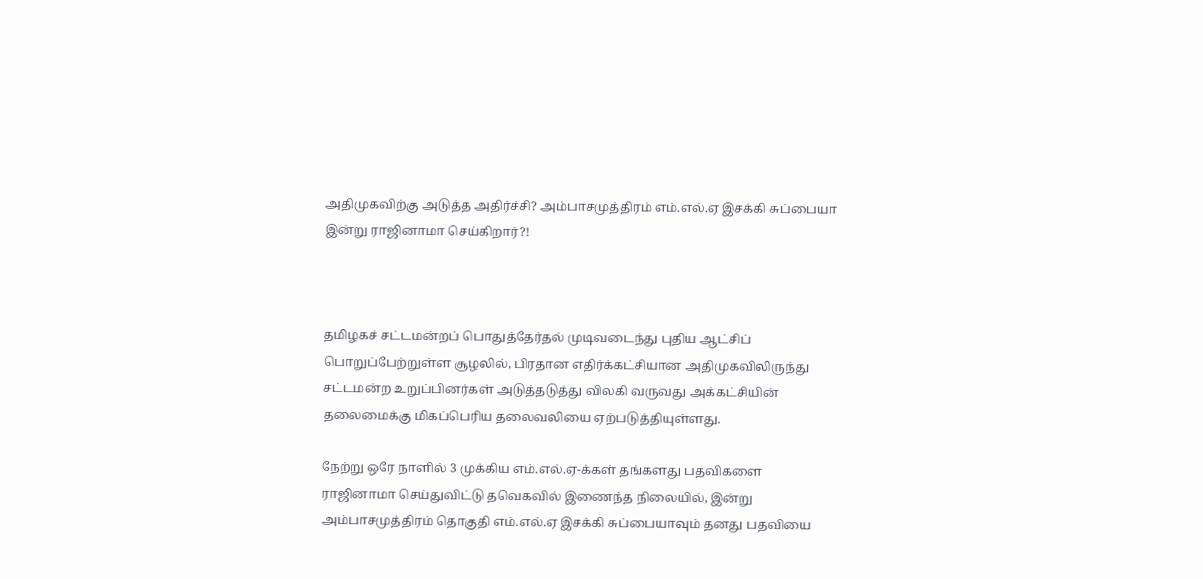அதிமுகவிற்கு அடுத்த அதிர்ச்சி? அம்பாசமுத்திரம் எம்.எல்.ஏ இசக்கி சுப்பையா இன்று ராஜினாமா செய்கிறார்?!



தமிழகச் சட்டமன்றப் பொதுத்தேர்தல் முடிவடைந்து புதிய ஆட்சிப் பொறுப்பேற்றுள்ள சூழலில், பிரதான எதிர்க்கட்சியான அதிமுகவிலிருந்து சட்டமன்ற உறுப்பினர்கள் அடுத்தடுத்து விலகி வருவது அக்கட்சியின் தலைமைக்கு மிகப்பெரிய தலைவலியை ஏற்படுத்தியுள்ளது.

நேற்று ஒரே நாளில் 3 முக்கிய எம்.எல்.ஏ-க்கள் தங்களது பதவிகளை ராஜினாமா செய்துவிட்டு தவெகவில் இணைந்த நிலையில், இன்று அம்பாசமுத்திரம் தொகுதி எம்.எல்.ஏ இசக்கி சுப்பையாவும் தனது பதவியை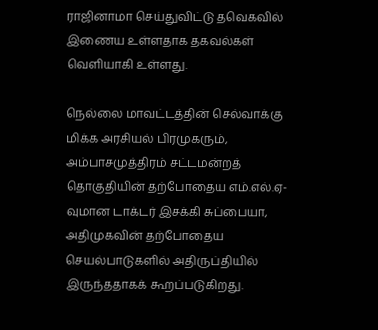ராஜினாமா செய்துவிட்டு தவெகவில் இணைய உள்ளதாக தகவல்கள் வெளியாகி உள்ளது.

நெல்லை மாவட்டத்தின் செல்வாக்கு மிக்க அரசியல் பிரமுகரும், அம்பாசமுத்திரம் சட்டமன்றத் தொகுதியின் தற்போதைய எம்.எல்.ஏ-வுமான டாக்டர் இசக்கி சுப்பையா, அதிமுகவின் தற்போதைய செயல்பாடுகளில் அதிருப்தியில் இருந்ததாகக் கூறப்படுகிறது.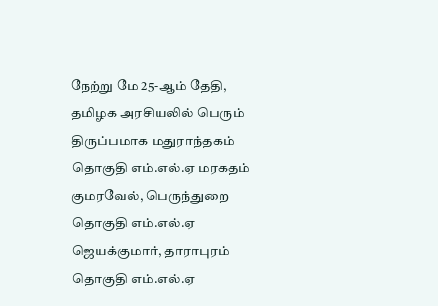நேற்று மே 25-ஆம் தேதி, தமிழக அரசியலில் பெரும் திருப்பமாக மதுராந்தகம் தொகுதி எம்.எல்.ஏ மரகதம் குமரவேல், பெருந்துறை தொகுதி எம்.எல்.ஏ ஜெயக்குமார், தாராபுரம் தொகுதி எம்.எல்.ஏ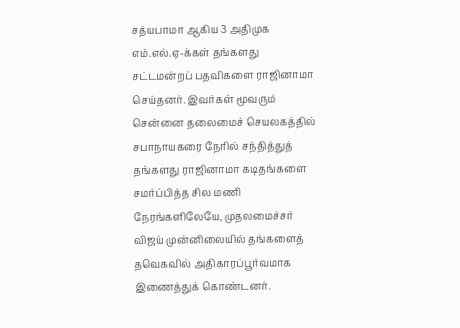சத்யபாமா ஆகிய 3 அதிமுக எம்.எல்.ஏ-க்கள் தங்களது சட்டமன்றப் பதவிகளை ராஜினாமா செய்தனர். இவர்கள் மூவரும் சென்னை தலைமைச் செயலகத்தில் சபாநாயகரை நேரில் சந்தித்துத் தங்களது ராஜினாமா கடிதங்களை சமர்ப்பித்த சில மணி நேரங்களிலேயே, முதலமைச்சர் விஜய் முன்னிலையில் தங்களைத் தவெகவில் அதிகாரப்பூர்வமாக இணைத்துக் கொண்டனர்.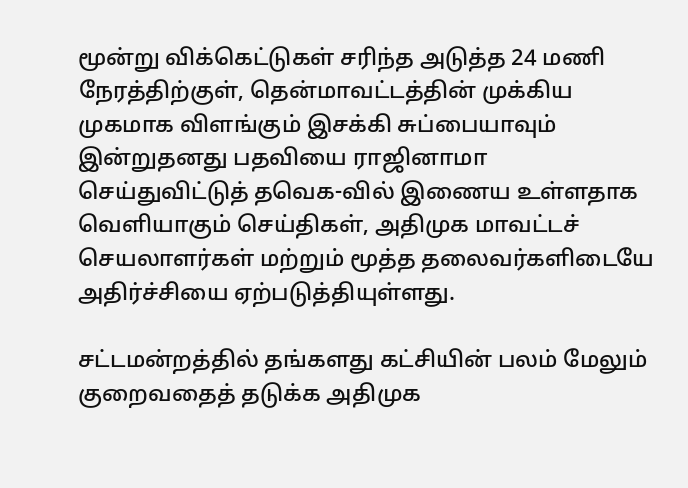மூன்று விக்கெட்டுகள் சரிந்த அடுத்த 24 மணி நேரத்திற்குள், தென்மாவட்டத்தின் முக்கிய முகமாக விளங்கும் இசக்கி சுப்பையாவும் இன்றுதனது பதவியை ராஜினாமா செய்துவிட்டுத் தவெக-வில் இணைய உள்ளதாக வெளியாகும் செய்திகள், அதிமுக மாவட்டச் செயலாளர்கள் மற்றும் மூத்த தலைவர்களிடையே அதிர்ச்சியை ஏற்படுத்தியுள்ளது.

சட்டமன்றத்தில் தங்களது கட்சியின் பலம் மேலும் குறைவதைத் தடுக்க அதிமுக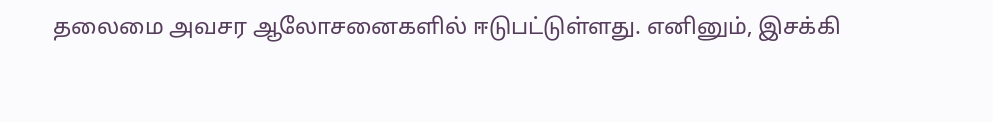தலைமை அவசர ஆலோசனைகளில் ஈடுபட்டுள்ளது. எனினும், இசக்கி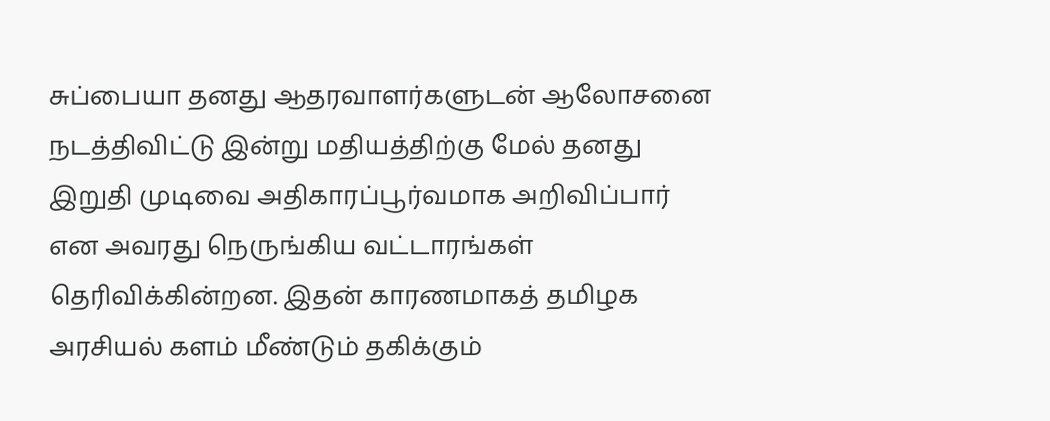சுப்பையா தனது ஆதரவாளர்களுடன் ஆலோசனை நடத்திவிட்டு இன்று மதியத்திற்கு மேல் தனது இறுதி முடிவை அதிகாரப்பூர்வமாக அறிவிப்பார் என அவரது நெருங்கிய வட்டாரங்கள் தெரிவிக்கின்றன. இதன் காரணமாகத் தமிழக அரசியல் களம் மீண்டும் தகிக்கும்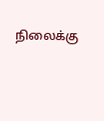நிலைக்கு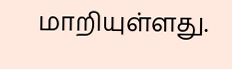மாறியுள்ளது.